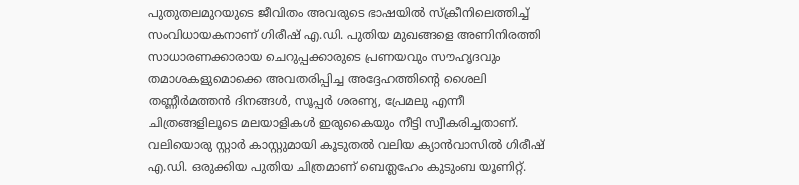പുതുതലമുറയുടെ ജീവിതം അവരുടെ ഭാഷയിൽ സ്ക്രീനിലെത്തിച്ച് സംവിധായകനാണ് ഗിരീഷ് എ.ഡി. പുതിയ മുഖങ്ങളെ അണിനിരത്തി സാധാരണക്കാരായ ചെറുപ്പക്കാരുടെ പ്രണയവും സൗഹൃദവും തമാശകളുമൊക്കെ അവതരിപ്പിച്ച അദ്ദേഹത്തിന്റെ ശൈലി തണ്ണീർമത്തൻ ദിനങ്ങൾ, സൂപ്പർ ശരണ്യ, പ്രേമലു എന്നീ ചിത്രങ്ങളിലൂടെ മലയാളികൾ ഇരുകൈയും നീട്ടി സ്വീകരിച്ചതാണ്.
വലിയൊരു സ്റ്റാർ കാസ്റ്റുമായി കൂടുതൽ വലിയ ക്യാൻവാസിൽ ഗിരീഷ് എ.ഡി. ഒരുക്കിയ പുതിയ ചിത്രമാണ് ബെത്ലഹേം കുടുംബ യൂണിറ്റ്.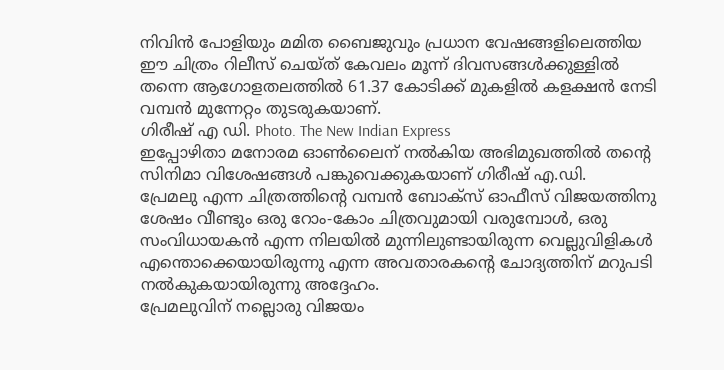നിവിൻ പോളിയും മമിത ബൈജുവും പ്രധാന വേഷങ്ങളിലെത്തിയ ഈ ചിത്രം റിലീസ് ചെയ്ത് കേവലം മൂന്ന് ദിവസങ്ങൾക്കുള്ളിൽ തന്നെ ആഗോളതലത്തിൽ 61.37 കോടിക്ക് മുകളിൽ കളക്ഷൻ നേടി വമ്പൻ മുന്നേറ്റം തുടരുകയാണ്.
ഗിരീഷ് എ ഡി. Photo. The New Indian Express
ഇപ്പോഴിതാ മനോരമ ഓൺലൈന് നൽകിയ അഭിമുഖത്തിൽ തന്റെ സിനിമാ വിശേഷങ്ങൾ പങ്കുവെക്കുകയാണ് ഗിരീഷ് എ.ഡി.
പ്രേമലു എന്ന ചിത്രത്തിന്റെ വമ്പൻ ബോക്സ് ഓഫീസ് വിജയത്തിനു ശേഷം വീണ്ടും ഒരു റോം-കോം ചിത്രവുമായി വരുമ്പോൾ, ഒരു സംവിധായകൻ എന്ന നിലയിൽ മുന്നിലുണ്ടായിരുന്ന വെല്ലുവിളികൾ എന്തൊക്കെയായിരുന്നു എന്ന അവതാരകന്റെ ചോദ്യത്തിന് മറുപടി നൽകുകയായിരുന്നു അദ്ദേഹം.
പ്രേമലുവിന് നല്ലൊരു വിജയം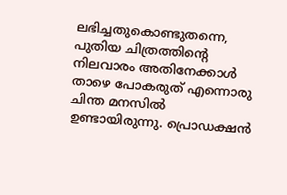ലഭിച്ചതുകൊണ്ടുതന്നെ, പുതിയ ചിത്രത്തിന്റെ നിലവാരം അതിനേക്കാൾ താഴെ പോകരുത് എന്നൊരു ചിന്ത മനസിൽ ഉണ്ടായിരുന്നു. പ്രൊഡക്ഷൻ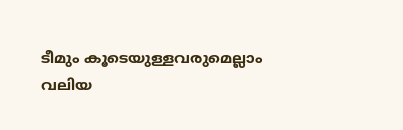ടീമും കൂടെയുള്ളവരുമെല്ലാം വലിയ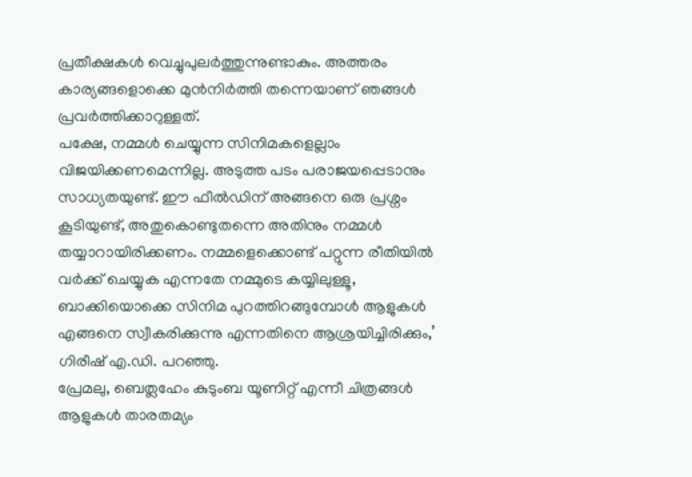പ്രതീക്ഷകൾ വെച്ചുപുലർത്തുന്നുണ്ടാകും. അത്തരം കാര്യങ്ങളൊക്കെ മുൻനിർത്തി തന്നെയാണ് ഞങ്ങൾ പ്രവർത്തിക്കാറുള്ളത്.
പക്ഷേ, നമ്മൾ ചെയ്യുന്ന സിനിമകളെല്ലാം വിജയിക്കണമെന്നില്ല. അടുത്ത പടം പരാജയപ്പെടാനും സാധ്യതയുണ്ട്. ഈ ഫീൽഡിന് അങ്ങനെ ഒരു പ്രശ്നം കൂടിയുണ്ട്, അതുകൊണ്ടുതന്നെ അതിനും നമ്മൾ തയ്യാറായിരിക്കണം. നമ്മളെക്കൊണ്ട് പറ്റുന്ന രീതിയിൽ വർക്ക് ചെയ്യുക എന്നതേ നമ്മുടെ കയ്യിലുള്ളൂ, ബാക്കിയൊക്കെ സിനിമ പുറത്തിറങ്ങുമ്പോൾ ആളുകൾ എങ്ങനെ സ്വീകരിക്കുന്നു എന്നതിനെ ആശ്രയിച്ചിരിക്കും,’ ഗിരീഷ് എ.ഡി. പറഞ്ഞു.
പ്രേമലു, ബെത്ലഹേം കുടുംബ യൂണിറ്റ് എന്നീ ചിത്രങ്ങൾ ആളുകൾ താരതമ്യം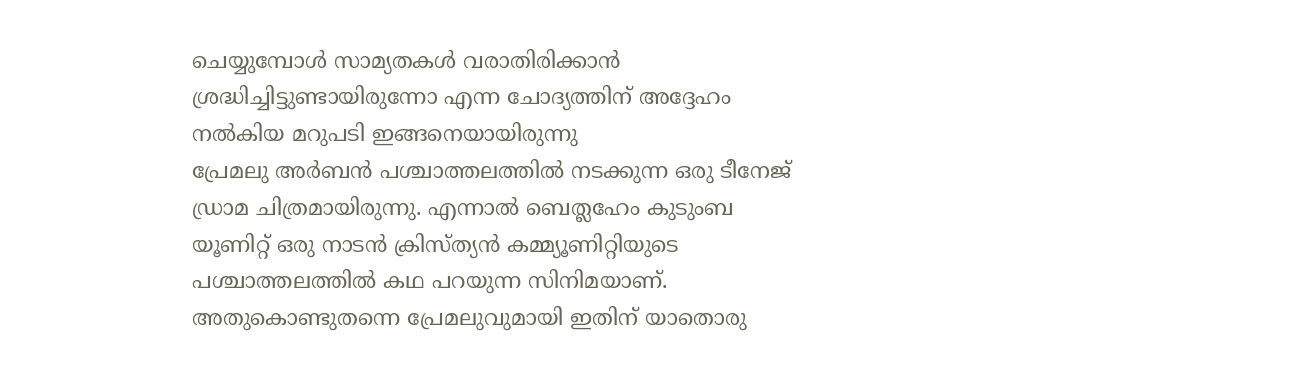ചെയ്യുമ്പോൾ സാമ്യതകൾ വരാതിരിക്കാൻ ശ്രദ്ധിച്ചിട്ടുണ്ടായിരുന്നോ എന്ന ചോദ്യത്തിന് അദ്ദേഹം നൽകിയ മറുപടി ഇങ്ങനെയായിരുന്നു
പ്രേമലു അർബൻ പശ്ചാത്തലത്തിൽ നടക്കുന്ന ഒരു ടീനേജ് ഡ്രാമ ചിത്രമായിരുന്നു. എന്നാൽ ബെത്ലഹേം കുടുംബ യൂണിറ്റ് ഒരു നാടൻ ക്രിസ്ത്യൻ കമ്മ്യൂണിറ്റിയുടെ പശ്ചാത്തലത്തിൽ കഥ പറയുന്ന സിനിമയാണ്. അതുകൊണ്ടുതന്നെ പ്രേമലുവുമായി ഇതിന് യാതൊരു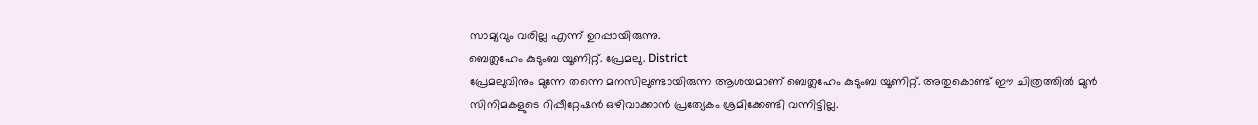സാമ്യവും വരില്ല എന്ന് ഉറപ്പായിരുന്നു.
ബെത്ലഹേം കുടുംബ യൂണിറ്റ്. പ്രേമലു. District
പ്രേമലുവിനും മുന്നേ തന്നെ മനസിലുണ്ടായിരുന്ന ആശയമാണ് ബെത്ലഹേം കുടുംബ യൂണിറ്റ്. അതുകൊണ്ട് ഈ ചിത്രത്തിൽ മുൻ സിനിമകളുടെ റിപ്പീറ്റേഷൻ ഒഴിവാക്കാൻ പ്രത്യേകം ശ്രമിക്കേണ്ടി വന്നിട്ടില്ല.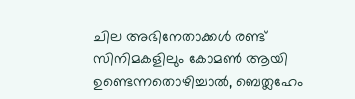ചില അഭിനേതാക്കൾ രണ്ട് സിനിമകളിലും കോമൺ ആയി ഉണ്ടെന്നതൊഴിച്ചാൽ, ബെത്ലഹേം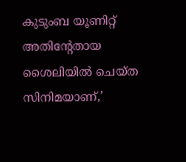കുടുംബ യൂണിറ്റ് അതിന്റേതായ ശൈലിയിൽ ചെയ്ത സിനിമയാണ്,’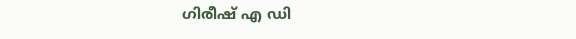ഗിരീഷ് എ ഡി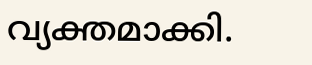വ്യക്തമാക്കി.